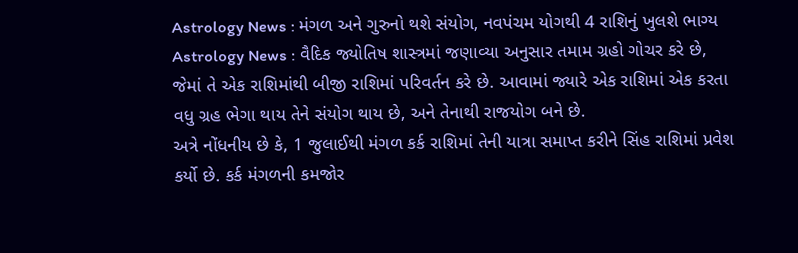Astrology News : મંગળ અને ગુરુનો થશે સંયોગ, નવપંચમ યોગથી 4 રાશિનું ખુલશે ભાગ્ય
Astrology News : વૈદિક જ્યોતિષ શાસ્ત્રમાં જણાવ્યા અનુસાર તમામ ગ્રહો ગોચર કરે છે, જેમાં તે એક રાશિમાંથી બીજી રાશિમાં પરિવર્તન કરે છે. આવામાં જ્યારે એક રાશિમાં એક કરતા વધુ ગ્રહ ભેગા થાય તેને સંયોગ થાય છે, અને તેનાથી રાજયોગ બને છે.
અત્રે નોંધનીય છે કે, 1 જુલાઈથી મંગળ કર્ક રાશિમાં તેની યાત્રા સમાપ્ત કરીને સિંહ રાશિમાં પ્રવેશ કર્યો છે. કર્ક મંગળની કમજોર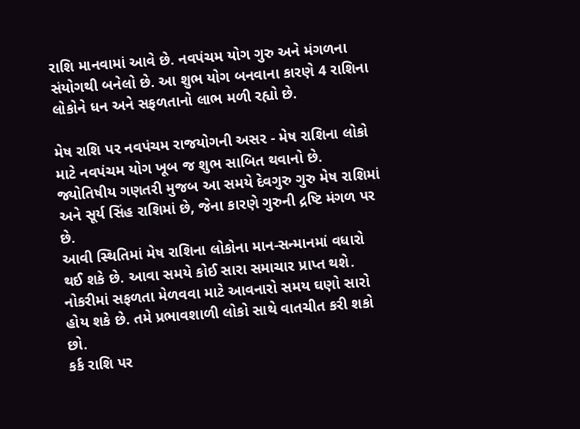રાશિ માનવામાં આવે છે. નવપંચમ યોગ ગુરુ અને મંગળના સંયોગથી બનેલો છે. આ શુભ યોગ બનવાના કારણે 4 રાશિના લોકોને ધન અને સફળતાનો લાભ મળી રહ્યો છે.

મેષ રાશિ પર નવપંચમ રાજયોગની અસર - મેષ રાશિના લોકો માટે નવપંચમ યોગ ખૂબ જ શુભ સાબિત થવાનો છે. જ્યોતિષીય ગણતરી મુજબ આ સમયે દેવગુરુ ગુરુ મેષ રાશિમાં અને સૂર્ય સિંહ રાશિમાં છે, જેના કારણે ગુરુની દ્રષ્ટિ મંગળ પર છે.
આવી સ્થિતિમાં મેષ રાશિના લોકોના માન-સન્માનમાં વધારો થઈ શકે છે. આવા સમયે કોઈ સારા સમાચાર પ્રાપ્ત થશે. નોકરીમાં સફળતા મેળવવા માટે આવનારો સમય ઘણો સારો હોય શકે છે. તમે પ્રભાવશાળી લોકો સાથે વાતચીત કરી શકો છો.
કર્ક રાશિ પર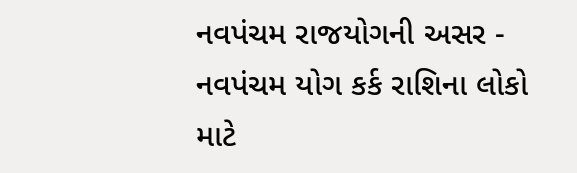નવપંચમ રાજયોગની અસર - નવપંચમ યોગ કર્ક રાશિના લોકો માટે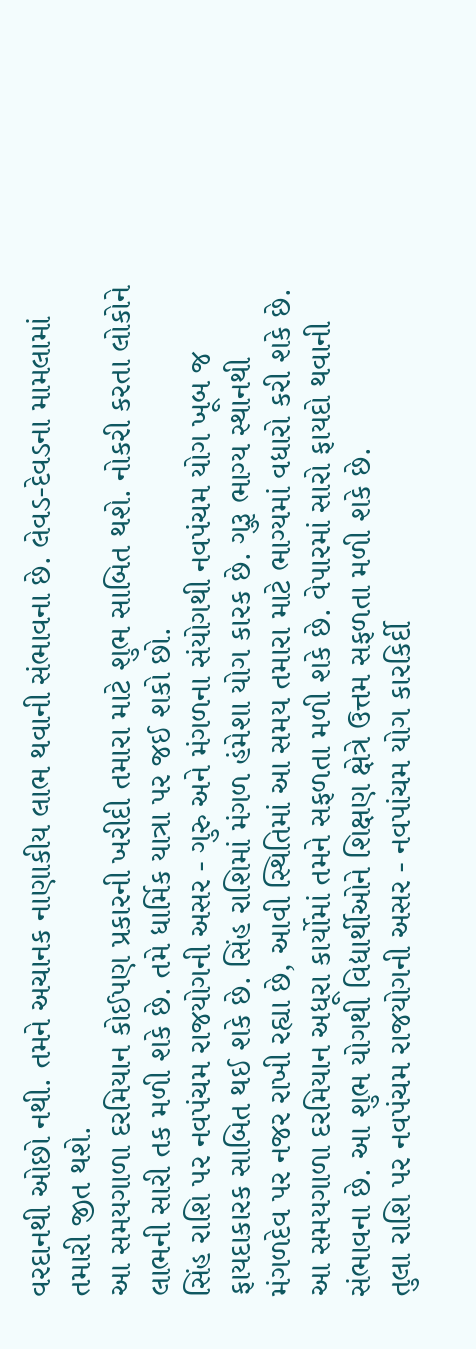વરદાનથી ઓછો નથી. તમને અચાનક નાણાકીય લાભ થવાની સંભાવના છે. લેવડ-દેવડના મામલામાં તમારી જીત થશે.
આ સમયગાળા દરમિયાન કોઈપણ પ્રકારની ખરીદી તમારા માટે શુભ સાબિત થશે. નોકરી કરતા લોકોને લાભની સારી તક મળી શકે છે. તમે ધાર્મિક યાત્રા પર જઈ શકો છો.
સિંહ રાશિ પર નવપંચમ રાજયોગની અસર - ગુરુ અને મંગળના સંયોગથી નવપંચમ યોગ ખૂબ જ ફાયદાકારક સાબિત થઈ શકે છે. સિંહ રાશિમાં મંગળ હંમેશા યોગ કારક છે. ગુરૂ ભાગ્ય સ્થાનથી મંગળદેવ પર નજર રાખી રહ્યા છે, આવી સ્થિતિમાં આ સમય તમારા માટે ભાગ્યમાં વધારો કરી શકે છે.
આ સમયગાળા દરમિયાન અધૂરા કાર્યોમાં તમને સફળતા મળી શકે છે. વેપારમાં સારો ફાયદો થવાની સંભાવના છે. આ શુભ યોગથી વિદ્યાર્થીઓને શિક્ષણ ક્ષેત્રે ઉત્તમ સફળતા મળી શકે છે.
તુલા રાશિ પર નવપંચમ રાજયોગની અસર - નવપાંચમ યોગ કારકિર્દી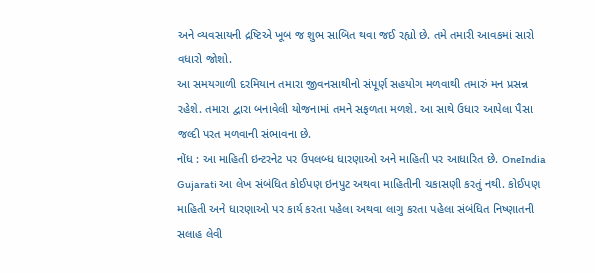અને વ્યવસાયની દ્રષ્ટિએ ખૂબ જ શુભ સાબિત થવા જઈ રહ્યો છે. તમે તમારી આવકમાં સારો વધારો જોશો.
આ સમયગાળી દરમિયાન તમારા જીવનસાથીનો સંપૂર્ણ સહયોગ મળવાથી તમારું મન પ્રસન્ન રહેશે. તમારા દ્વારા બનાવેલી યોજનામાં તમને સફળતા મળશે. આ સાથે ઉધાર આપેલા પૈસા જલ્દી પરત મળવાની સંભાવના છે.
નોંધ : આ માહિતી ઇન્ટરનેટ પર ઉપલબ્ધ ધારણાઓ અને માહિતી પર આધારિત છે. OneIndia Gujarati આ લેખ સંબંધિત કોઈપણ ઇનપુટ અથવા માહિતીની ચકાસણી કરતું નથી. કોઈપણ માહિતી અને ધારણાઓ પર કાર્ય કરતા પહેલા અથવા લાગુ કરતા પહેલા સંબંધિત નિષ્ણાતની સલાહ લેવી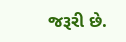જરૂરી છે.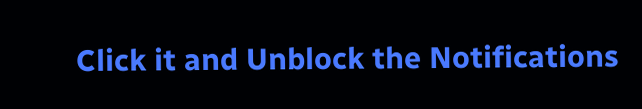Click it and Unblock the Notifications